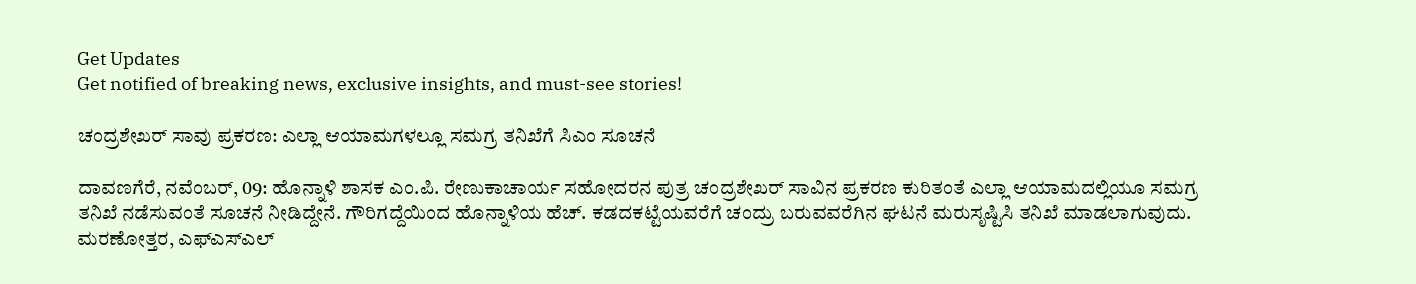Get Updates
Get notified of breaking news, exclusive insights, and must-see stories!

ಚಂದ್ರಶೇಖರ್‌ ಸಾವು ಪ್ರಕರಣ: ಎಲ್ಲಾ ಆಯಾಮಗಳಲ್ಲೂ ಸಮಗ್ರ ತನಿಖೆಗೆ ಸಿಎಂ ಸೂಚನೆ

ದಾವಣಗೆರೆ, ನವೆಂಬರ್‌, 09: ಹೊನ್ನಾಳಿ ಶಾಸಕ ಎಂ.ಪಿ. ರೇಣುಕಾಚಾರ್ಯ ಸಹೋದರನ ಪುತ್ರ ಚಂದ್ರಶೇಖರ್ ಸಾವಿನ ಪ್ರಕರಣ ಕುರಿತಂತೆ ಎಲ್ಲಾ ಆಯಾಮದಲ್ಲಿಯೂ ಸಮಗ್ರ ತನಿಖೆ ನಡೆಸುವಂತೆ ಸೂಚನೆ‌ ನೀಡಿದ್ದೇನೆ. ಗೌರಿಗದ್ದೆಯಿಂದ ಹೊನ್ನಾಳಿಯ ಹೆಚ್. ಕಡದಕಟ್ಟೆಯವರೆಗೆ ಚಂದ್ರು ಬರುವವರೆಗಿನ ಘಟನೆ ಮರುಸೃಷ್ಟಿಸಿ ತನಿಖೆ ಮಾಡಲಾಗುವುದು. ಮರಣೋತ್ತರ, ಎಫ್‌ಎಸ್‌ಎಲ್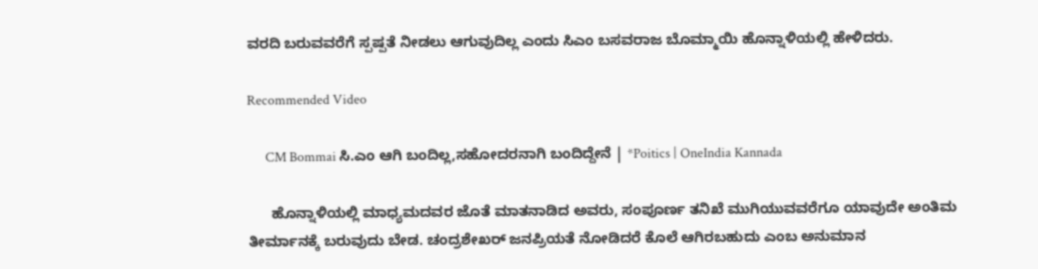ವರದಿ ಬರುವವರೆಗೆ ಸ್ಪಷ್ಪತೆ ನೀಡಲು ಆಗುವುದಿಲ್ಲ ಎಂದು ಸಿಎಂ ಬಸವರಾಜ ಬೊಮ್ಮಾಯಿ ಹೊನ್ನಾಳಿಯಲ್ಲಿ ಹೇಳಿದರು.

Recommended Video

      CM Bommai ಸಿ.ಎಂ ಆಗಿ ಬಂದಿಲ್ಲ,ಸಹೋದರನಾಗಿ ಬಂದಿದ್ದೇನೆ | *Poitics | OneIndia Kannada

      ಹೊನ್ನಾಳಿಯಲ್ಲಿ ಮಾಧ್ಯಮದವರ ಜೊತೆ ಮಾತನಾಡಿದ ಅವರು, ಸಂಪೂರ್ಣ ತನಿಖೆ ಮುಗಿಯುವವರೆಗೂ ಯಾವುದೇ ಅಂತಿಮ ತೀರ್ಮಾನಕ್ಕೆ ಬರುವುದು ಬೇಡ. ಚಂದ್ರಶೇಖರ್‌ ಜನಪ್ರಿಯತೆ ನೋಡಿದರೆ ಕೊಲೆ ಆಗಿರಬಹುದು ಎಂಬ ಅನುಮಾನ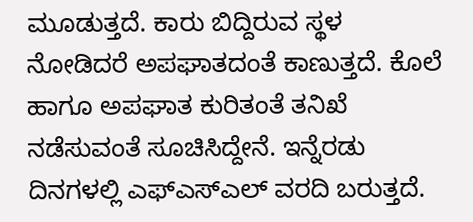ಮೂಡುತ್ತದೆ. ಕಾರು ಬಿದ್ದಿರುವ ಸ್ಥಳ ನೋಡಿದರೆ ಅಪಘಾತದಂತೆ ಕಾಣುತ್ತದೆ. ಕೊಲೆ ಹಾಗೂ ಅಪಘಾತ ಕುರಿತಂತೆ ತನಿಖೆ ನಡೆಸುವಂತೆ ಸೂಚಿಸಿದ್ದೇನೆ. ಇನ್ನೆರಡು ದಿನಗಳಲ್ಲಿ ಎಫ್‌ಎಸ್‌ಎಲ್ ವರದಿ ಬರುತ್ತದೆ.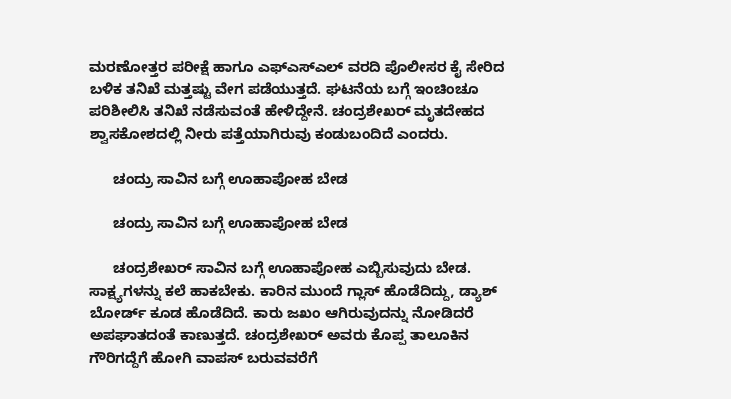ಮರಣೋತ್ತರ ಪರೀಕ್ಷೆ ಹಾಗೂ ಎಫ್‌ಎಸ್‌ಎಲ್ ವರದಿ ಪೊಲೀಸರ ಕೈ ಸೇರಿದ ಬಳಿಕ ತನಿಖೆ ಮತ್ತಷ್ಟು ವೇಗ ಪಡೆಯುತ್ತದೆ. ಘಟನೆಯ ಬಗ್ಗೆ ಇಂಚಿಂಚೂ ಪರಿಶೀಲಿಸಿ ತನಿಖೆ ನಡೆಸುವಂತೆ ಹೇಳಿದ್ದೇನೆ. ಚಂದ್ರಶೇಖರ್ ಮೃತದೇಹದ ಶ್ವಾಸಕೋಶದಲ್ಲಿ‌ ನೀರು ಪತ್ತೆಯಾಗಿರುವು ಕಂಡುಬಂದಿದೆ ಎಂದರು.

      ಚಂದ್ರು ಸಾವಿನ ಬಗ್ಗೆ ಊಹಾಪೋಹ ಬೇಡ

      ಚಂದ್ರು ಸಾವಿನ ಬಗ್ಗೆ ಊಹಾಪೋಹ ಬೇಡ

      ಚಂದ್ರಶೇಖರ್ ಸಾವಿನ ಬಗ್ಗೆ ಊಹಾಪೋಹ ಎಬ್ಬಿಸುವುದು ಬೇಡ. ಸಾಕ್ಷ್ಯಗಳನ್ನು ಕಲೆ ಹಾಕಬೇಕು. ಕಾರಿನ ಮುಂದೆ ಗ್ಲಾಸ್ ಹೊಡೆದಿದ್ದು, ಡ್ಯಾಶ್ ಬೋರ್ಡ್ ಕೂಡ ಹೊಡೆದಿದೆ. ಕಾರು ಜಖಂ ಆಗಿರುವುದನ್ನು ನೋಡಿದರೆ ಅಪಘಾತದಂತೆ ಕಾಣುತ್ತದೆ. ಚಂದ್ರಶೇಖರ್ ಅವರು ಕೊಪ್ಪ ತಾಲೂಕಿನ ಗೌರಿಗದ್ದೆಗೆ ಹೋಗಿ ವಾಪಸ್ ಬರುವವರೆಗೆ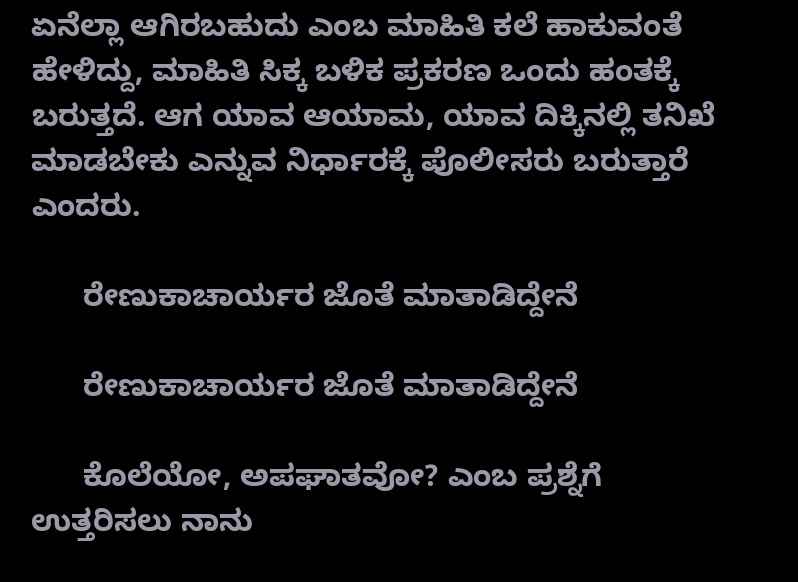ಏನೆಲ್ಲಾ ಆಗಿರಬಹುದು ಎಂಬ ಮಾಹಿತಿ ಕಲೆ ಹಾಕುವಂತೆ ಹೇಳಿದ್ದು, ಮಾಹಿತಿ ಸಿಕ್ಕ ಬಳಿಕ ಪ್ರಕರಣ ಒಂದು ಹಂತಕ್ಕೆ ಬರುತ್ತದೆ. ಆಗ ಯಾವ ಆಯಾಮ, ಯಾವ ದಿಕ್ಕಿನಲ್ಲಿ ತನಿಖೆ ಮಾಡಬೇಕು ಎನ್ನುವ ನಿರ್ಧಾರಕ್ಕೆ ಪೊಲೀಸರು ಬರುತ್ತಾರೆ ಎಂದರು.

      ರೇಣುಕಾಚಾರ್ಯರ ಜೊತೆ ಮಾತಾಡಿದ್ದೇನೆ

      ರೇಣುಕಾಚಾರ್ಯರ ಜೊತೆ ಮಾತಾಡಿದ್ದೇನೆ

      ಕೊಲೆಯೋ, ಅಪಘಾತವೋ? ಎಂಬ ಪ್ರಶ್ನೆಗೆ ಉತ್ತರಿಸಲು ನಾನು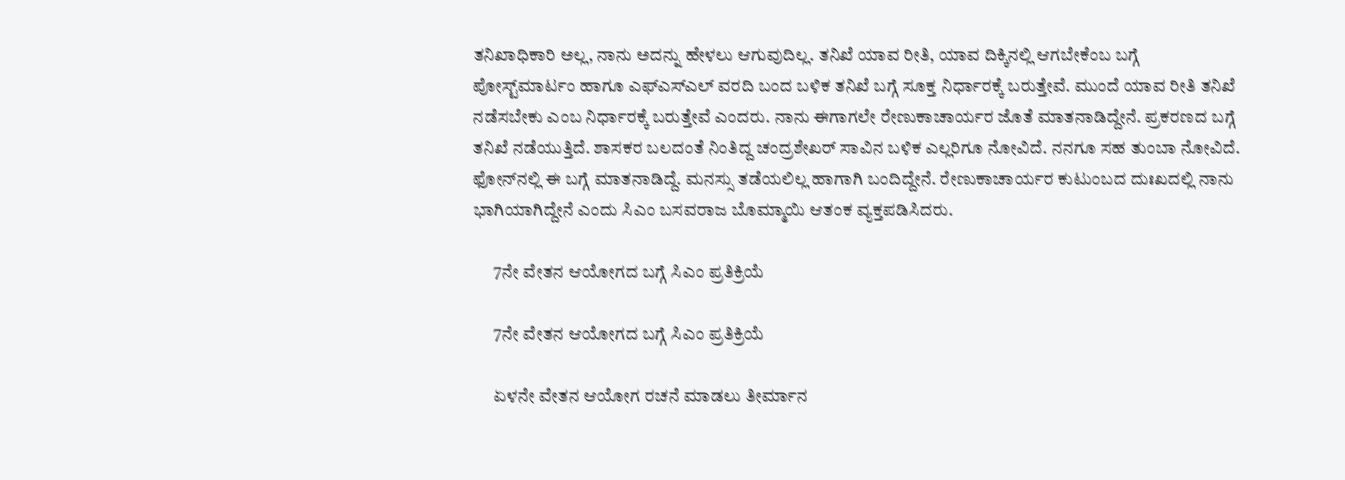ತನಿಖಾಧಿಕಾರಿ ಅಲ್ಲ, ನಾನು ಅದನ್ನು ಹೇಳಲು ಆಗುವುದಿಲ್ಲ. ತನಿಖೆ ಯಾವ ರೀತಿ, ಯಾವ ದಿಕ್ಕಿನಲ್ಲಿ ಆಗಬೇಕೆಂಬ ಬಗ್ಗೆ ಪೋಸ್ಟ್‌ಮಾರ್ಟಂ ಹಾಗೂ ಎಫ್‌ಎಸ್‌ಎಲ್ ವರದಿ ಬಂದ ಬಳಿಕ ತನಿಖೆ ಬಗ್ಗೆ ಸೂಕ್ತ ನಿರ್ಧಾರಕ್ಕೆ ಬರುತ್ತೇವೆ. ಮುಂದೆ ಯಾವ ರೀತಿ ತನಿಖೆ ನಡೆಸಬೇಕು ಎಂಬ ನಿರ್ಧಾರಕ್ಕೆ ಬರುತ್ತೇವೆ ಎಂದರು‌. ನಾನು ಈಗಾಗಲೇ ರೇಣುಕಾಚಾರ್ಯರ ಜೊತೆ ಮಾತನಾಡಿದ್ದೇನೆ. ಪ್ರಕರಣದ ಬಗ್ಗೆ ತನಿಖೆ ನಡೆಯುತ್ತಿದೆ. ಶಾಸಕರ ಬಲದಂತೆ ನಿಂತಿದ್ದ ಚಂದ್ರಶೇಖರ್ ಸಾವಿನ ಬಳಿಕ ಎಲ್ಲರಿಗೂ ನೋವಿದೆ. ನನಗೂ ಸಹ ತುಂಬಾ ನೋವಿದೆ. ಫೋನ್‌ನಲ್ಲಿ ಈ ಬಗ್ಗೆ ಮಾತನಾಡಿದ್ದೆ‌. ಮನಸ್ಸು ತಡೆಯಲಿಲ್ಲ‌ ಹಾಗಾಗಿ ಬಂದಿದ್ದೇನೆ. ರೇಣುಕಾಚಾರ್ಯರ ಕುಟುಂಬದ ದುಃಖದಲ್ಲಿ ನಾನು ಭಾಗಿಯಾಗಿದ್ದೇನೆ ಎಂದು ಸಿಎಂ ಬಸವರಾಜ ಬೊಮ್ಮಾಯಿ ಆತಂಕ ವ್ಯಕ್ತಪಡಿಸಿದರು.

      7ನೇ ವೇತನ ಆಯೋಗದ ಬಗ್ಗೆ ಸಿಎಂ ಪ್ರತಿಕ್ರಿಯೆ

      7ನೇ ವೇತನ ಆಯೋಗದ ಬಗ್ಗೆ ಸಿಎಂ ಪ್ರತಿಕ್ರಿಯೆ

      ಏಳನೇ ವೇತನ ಆಯೋಗ ರಚನೆ ಮಾಡಲು ತೀರ್ಮಾನ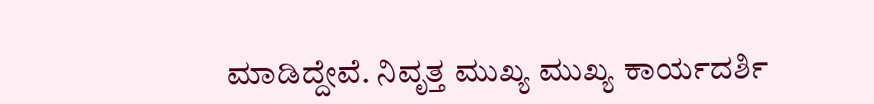ಮಾಡಿದ್ದೇವೆ. ನಿವೃತ್ತ ಮುಖ್ಯ ಮುಖ್ಯ ಕಾರ್ಯದರ್ಶಿ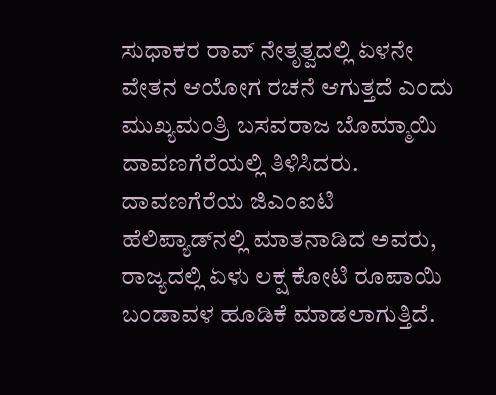ಸುಧಾಕರ ರಾವ್ ನೇತೃತ್ವದಲ್ಲಿ ಏಳನೇ‌ ವೇತನ ಆಯೋಗ ರಚನೆ ಆಗುತ್ತದೆ ಎಂದು ಮುಖ್ಯಮಂತ್ರಿ ಬಸವರಾಜ ಬೊಮ್ಮಾಯಿ ದಾವಣಗೆರೆಯಲ್ಲಿ ತಿಳಿಸಿದರು. ದಾವಣಗೆರೆಯ ಜಿಎಂಐಟಿ ಹೆಲಿಪ್ಯಾಡ್‌ನಲ್ಲಿ ಮಾತನಾಡಿದ ಅವರು, ರಾಜ್ಯದಲ್ಲಿ ಏಳು ಲಕ್ಷ ಕೋಟಿ ರೂಪಾಯಿ ಬಂಡಾವಳ ಹೂಡಿಕೆ ಮಾಡಲಾಗುತ್ತಿದೆ.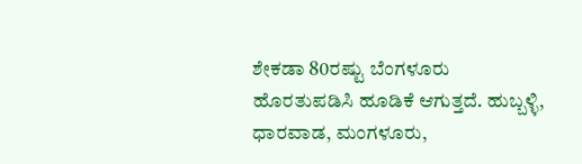ಶೇಕಡಾ 80ರಷ್ಟು ಬೆಂಗಳೂರು ಹೊರತುಪಡಿಸಿ ಹೂಡಿಕೆ ಆಗುತ್ತದೆ. ಹುಬ್ಬಳ್ಳಿ, ಧಾರವಾಡ, ಮಂಗಳೂರು,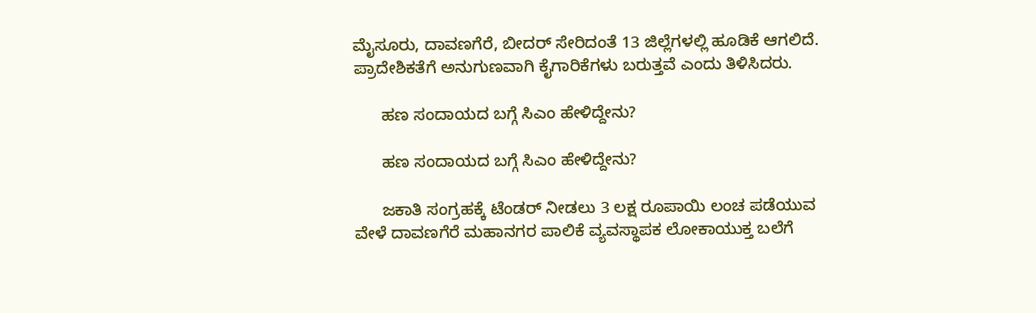ಮೈಸೂರು, ದಾವಣಗೆರೆ, ಬೀದರ್ ಸೇರಿದಂತೆ 13 ಜಿಲ್ಲೆಗಳಲ್ಲಿ ಹೂಡಿಕೆ ಆಗಲಿದೆ. ಪ್ರಾದೇಶಿಕತೆಗೆ ಅನುಗುಣವಾಗಿ ಕೈಗಾರಿಕೆಗಳು ಬರುತ್ತವೆ ಎಂದು ತಿಳಿಸಿದರು.

      ಹಣ ಸಂದಾಯದ ಬಗ್ಗೆ ಸಿಎಂ ಹೇಳಿದ್ದೇನು?

      ಹಣ ಸಂದಾಯದ ಬಗ್ಗೆ ಸಿಎಂ ಹೇಳಿದ್ದೇನು?

      ಜಕಾತಿ ಸಂಗ್ರಹಕ್ಕೆ ಟೆಂಡರ್ ನೀಡಲು 3 ಲಕ್ಷ ರೂಪಾಯಿ ಲಂಚ ಪಡೆಯುವ ವೇಳೆ ದಾವಣಗೆರೆ ಮಹಾನಗರ ಪಾಲಿಕೆ ವ್ಯವಸ್ಥಾಪಕ ಲೋಕಾಯುಕ್ತ ಬಲೆಗೆ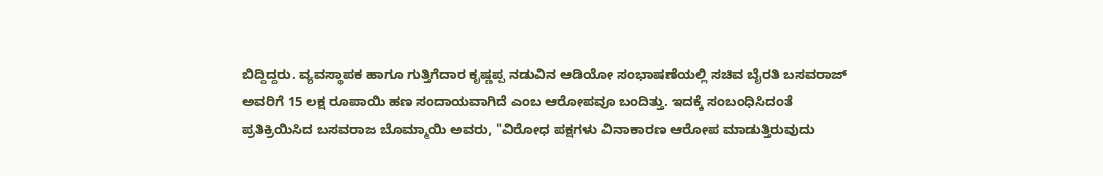ಬಿದ್ದಿದ್ದರು. ವ್ಯವಸ್ಥಾಪಕ ಹಾಗೂ ಗುತ್ತಿಗೆದಾರ ಕೃಷ್ಣಪ್ಪ ನಡುವಿನ ಆಡಿಯೋ ಸಂಭಾಷಣೆಯಲ್ಲಿ ಸಚಿವ ಬೈರತಿ ಬಸವರಾಜ್ ಅವರಿಗೆ 15 ಲಕ್ಷ ರೂಪಾಯಿ ಹಣ ಸಂದಾಯವಾಗಿದೆ ಎಂಬ ಆರೋಪವೂ ಬಂದಿತ್ತು. ಇದಕ್ಕೆ ಸಂಬಂಧಿಸಿದಂತೆ ಪ್ರತಿಕ್ರಿಯಿಸಿದ ಬಸವರಾಜ ಬೊಮ್ಮಾಯಿ ಅವರು, "ವಿರೋಧ ಪಕ್ಷಗಳು ವಿನಾಕಾರಣ ಆರೋಪ ಮಾಡುತ್ತಿರುವುದು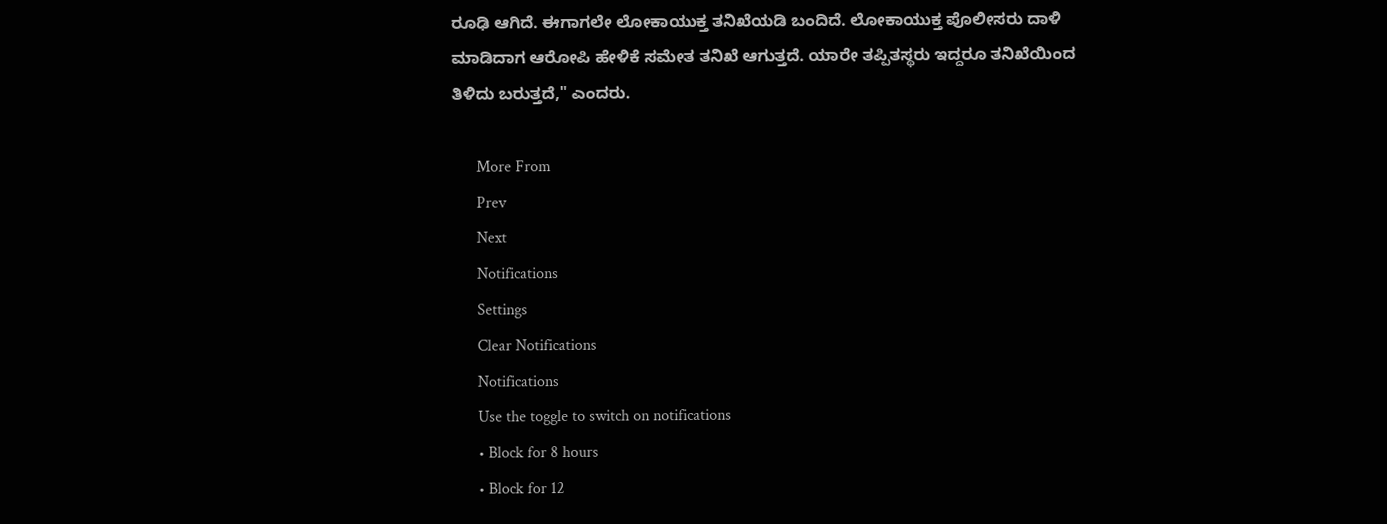ರೂಢಿ ಆಗಿದೆ. ಈಗಾಗಲೇ‌ ಲೋಕಾಯುಕ್ತ ತನಿಖೆಯಡಿ ಬಂದಿದೆ. ಲೋಕಾಯುಕ್ತ ಪೊಲೀಸರು ದಾಳಿ ಮಾಡಿದಾಗ ಆರೋಪಿ ಹೇಳಿಕೆ‌ ಸಮೇತ ತನಿಖೆ ಆಗುತ್ತದೆ. ಯಾರೇ ತಪ್ಪಿತಸ್ಥರು ಇದ್ದರೂ ತನಿಖೆಯಿಂದ ತಿಳಿದು ಬರುತ್ತದೆ," ಎಂದರು.

      More From
      Prev
      Next
      Notifications
      Settings
      Clear Notifications
      Notifications
      Use the toggle to switch on notifications
      • Block for 8 hours
      • Block for 12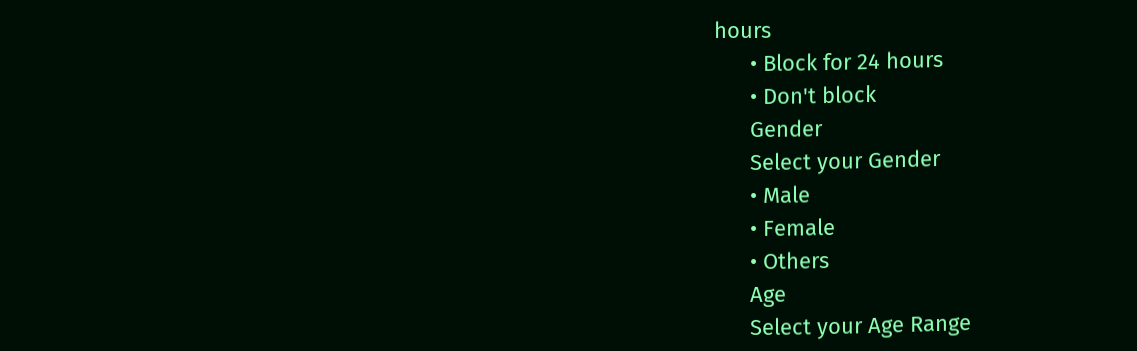hours
      • Block for 24 hours
      • Don't block
      Gender
      Select your Gender
      • Male
      • Female
      • Others
      Age
      Select your Age Range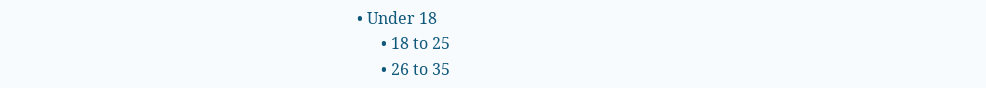• Under 18
      • 18 to 25
      • 26 to 35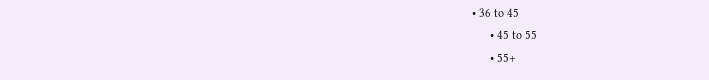• 36 to 45
      • 45 to 55
      • 55+